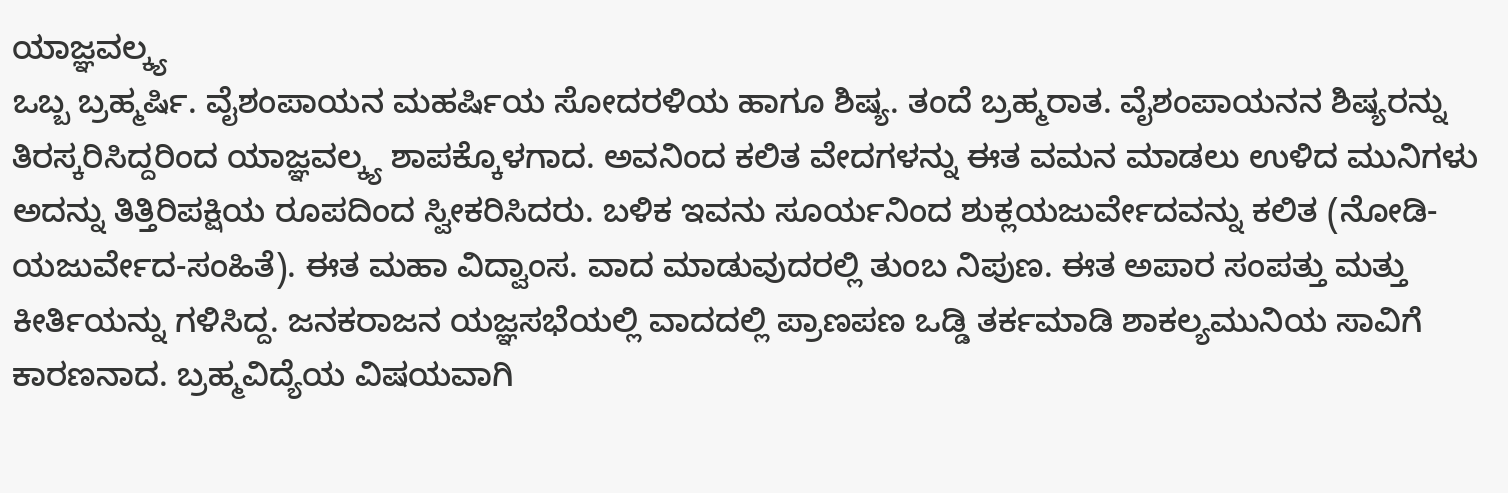ಯಾಜ್ಞವಲ್ಕ್ಯ
ಒಬ್ಬ ಬ್ರಹ್ಮರ್ಷಿ. ವೈಶಂಪಾಯನ ಮಹರ್ಷಿಯ ಸೋದರಳಿಯ ಹಾಗೂ ಶಿಷ್ಯ. ತಂದೆ ಬ್ರಹ್ಮರಾತ. ವೈಶಂಪಾಯನನ ಶಿಷ್ಯರನ್ನು ತಿರಸ್ಕರಿಸಿದ್ದರಿಂದ ಯಾಜ್ಞವಲ್ಕ್ಯ ಶಾಪಕ್ಕೊಳಗಾದ. ಅವನಿಂದ ಕಲಿತ ವೇದಗಳನ್ನು ಈತ ವಮನ ಮಾಡಲು ಉಳಿದ ಮುನಿಗಳು ಅದನ್ನು ತಿತ್ತಿರಿಪಕ್ಷಿಯ ರೂಪದಿಂದ ಸ್ವೀಕರಿಸಿದರು. ಬಳಿಕ ಇವನು ಸೂರ್ಯನಿಂದ ಶುಕ್ಲಯಜುರ್ವೇದವನ್ನು ಕಲಿತ (ನೋಡಿ- ಯಜುರ್ವೇದ-ಸಂಹಿತೆ). ಈತ ಮಹಾ ವಿದ್ವಾಂಸ. ವಾದ ಮಾಡುವುದರಲ್ಲಿ ತುಂಬ ನಿಪುಣ. ಈತ ಅಪಾರ ಸಂಪತ್ತು ಮತ್ತು ಕೀರ್ತಿಯನ್ನು ಗಳಿಸಿದ್ದ. ಜನಕರಾಜನ ಯಜ್ಞಸಭೆಯಲ್ಲಿ ವಾದದಲ್ಲಿ ಪ್ರಾಣಪಣ ಒಡ್ಡಿ ತರ್ಕಮಾಡಿ ಶಾಕಲ್ಯಮುನಿಯ ಸಾವಿಗೆ ಕಾರಣನಾದ. ಬ್ರಹ್ಮವಿದ್ಯೆಯ ವಿಷಯವಾಗಿ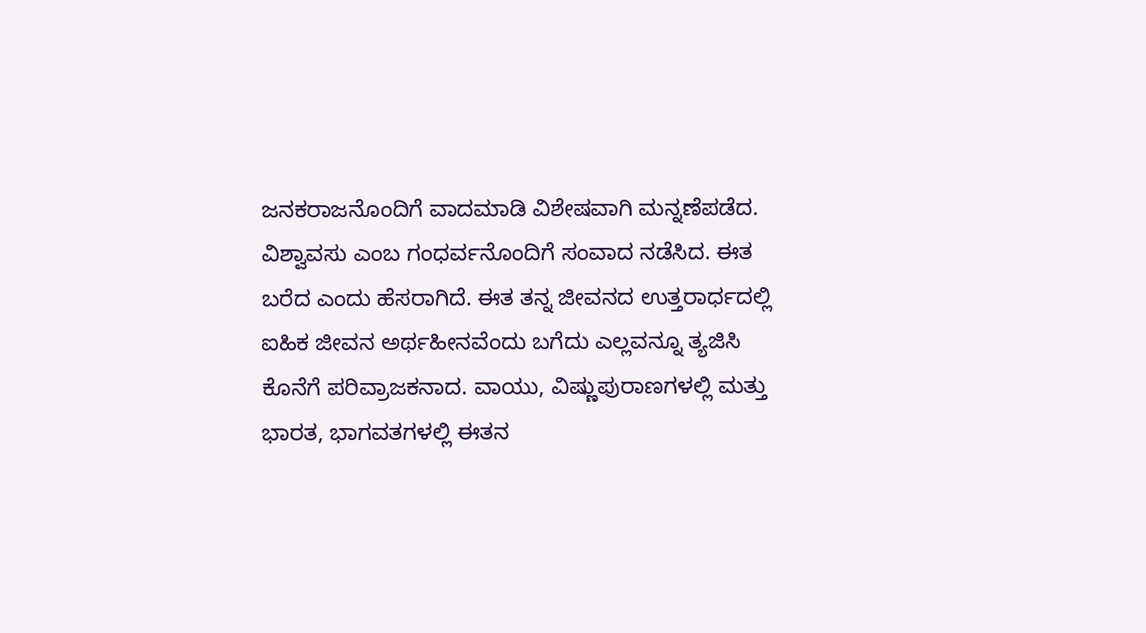ಜನಕರಾಜನೊಂದಿಗೆ ವಾದಮಾಡಿ ವಿಶೇಷವಾಗಿ ಮನ್ನಣೆಪಡೆದ. ವಿಶ್ವಾವಸು ಎಂಬ ಗಂಧರ್ವನೊಂದಿಗೆ ಸಂವಾದ ನಡೆಸಿದ. ಈತ ಬರೆದ ಎಂದು ಹೆಸರಾಗಿದೆ. ಈತ ತನ್ನ ಜೀವನದ ಉತ್ತರಾರ್ಧದಲ್ಲಿ ಐಹಿಕ ಜೀವನ ಅರ್ಥಹೀನವೆಂದು ಬಗೆದು ಎಲ್ಲವನ್ನೂ ತ್ಯಜಿಸಿ ಕೊನೆಗೆ ಪರಿವ್ರಾಜಕನಾದ. ವಾಯು, ವಿಷ್ಣುಪುರಾಣಗಳಲ್ಲಿ ಮತ್ತು ಭಾರತ, ಭಾಗವತಗಳಲ್ಲಿ ಈತನ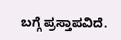ಬಗ್ಗೆ ಪ್ರಸ್ತಾಪವಿದೆ.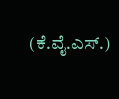(ಕೆ.ವೈ.ಎಸ್.)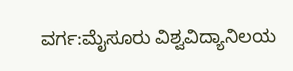ವರ್ಗ:ಮೈಸೂರು ವಿಶ್ವವಿದ್ಯಾನಿಲಯ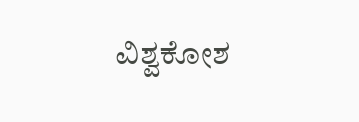ವಿಶ್ವಕೋಶ